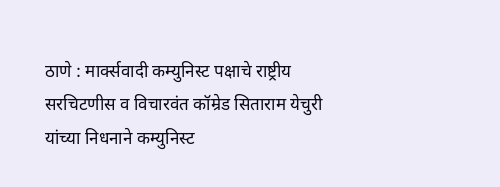ठाणे : मार्क्सवादी कम्युनिस्ट पक्षाचे राष्ट्रीय सरचिटणीस व विचारवंत कॉम्रेड सिताराम येचुरी यांच्या निधनाने कम्युनिस्ट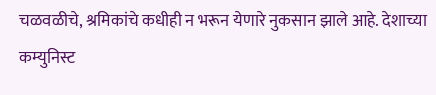चळवळीचे, श्रमिकांचे कधीही न भरून येणारे नुकसान झाले आहे. देशाच्या कम्युनिस्ट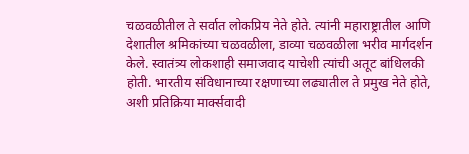चळवळीतील ते सर्वात लोकप्रिय नेते होते. त्यांनी महाराष्ट्रातील आणि देशातील श्रमिकांच्या चळवळीला, डाव्या चळवळीला भरीव मार्गदर्शन केले. स्वातंत्र्य लोकशाही समाजवाद याचेशी त्यांची अतूट बांधिलकी होती. भारतीय संविधानाच्या रक्षणाच्या लढ्यातील ते प्रमुख नेते होते, अशी प्रतिक्रिया मार्क्सवादी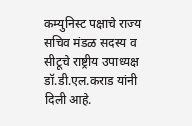कम्युनिस्ट पक्षाचे राज्य सचिव मंडळ सदस्य व सीटूचे राष्ट्रीय उपाध्यक्ष डॉ.डी.एल.कराड यांनी दिली आहे.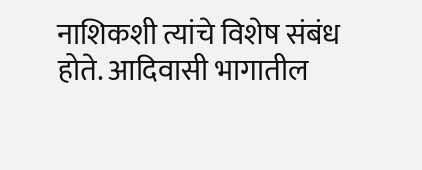नाशिकशी त्यांचे विशेष संबंध होते. आदिवासी भागातील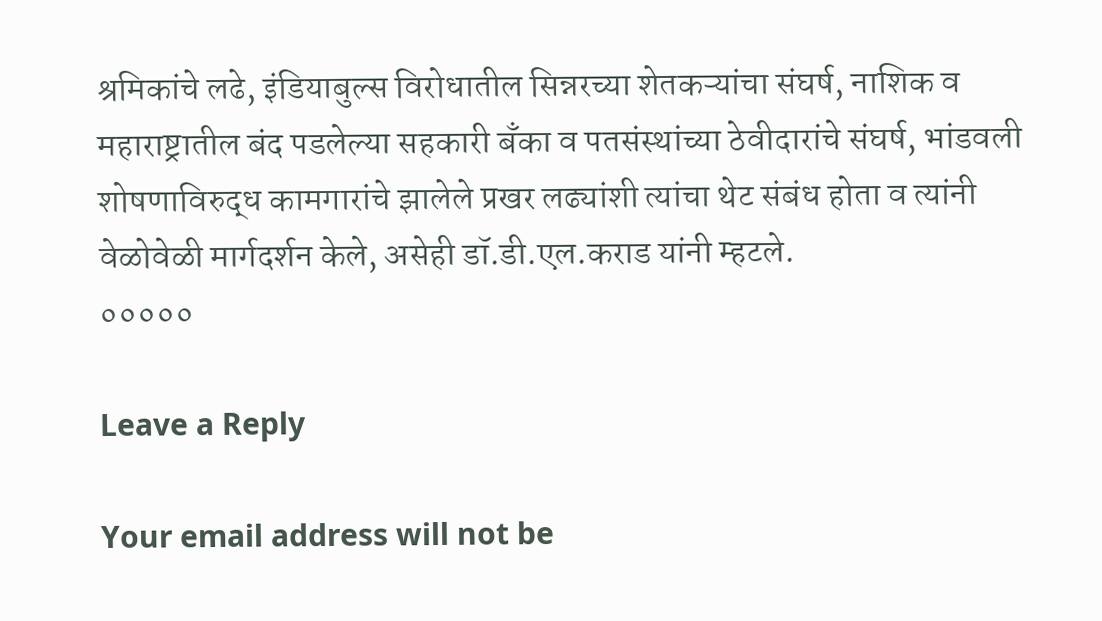श्रमिकांचे लढे, इंडियाबुल्स विरोधातील सिन्नरच्या शेतकऱ्यांचा संघर्ष, नाशिक व महाराष्ट्रातील बंद पडलेल्या सहकारी बँका व पतसंस्थांच्या ठेवीदारांचे संघर्ष, भांडवली शोषणाविरुद्ध कामगारांचे झालेले प्रखर लढ्यांशी त्यांचा थेट संबंध होता व त्यांनी वेळोवेळी मार्गदर्शन केले, असेही डॉ.डी.एल.कराड यांनी म्हटले.
०००००

Leave a Reply

Your email address will not be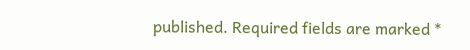published. Required fields are marked *